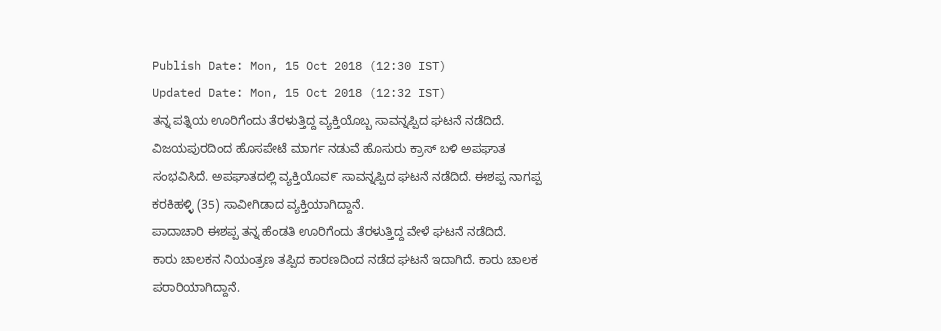Publish Date: Mon, 15 Oct 2018 (12:30 IST)
Updated Date: Mon, 15 Oct 2018 (12:32 IST)
ತನ್ನ ಪತ್ನಿಯ ಊರಿಗೆಂದು ತೆರಳುತ್ತಿದ್ದ ವ್ಯಕ್ತಿಯೊಬ್ಬ ಸಾವನ್ನಪ್ಪಿದ ಘಟನೆ ನಡೆದಿದೆ.
ವಿಜಯಪುರದಿಂದ ಹೊಸಪೇಟೆ ಮಾರ್ಗ ನಡುವೆ ಹೊಸುರು ಕ್ರಾಸ್ ಬಳಿ ಅಪಘಾತ ಸಂಭವಿಸಿದೆ. ಅಪಘಾತದಲ್ಲಿ ವ್ಯಕ್ತಿಯೊವ೯ ಸಾವನ್ನಪ್ಪಿದ ಘಟನೆ ನಡೆದಿದೆ. ಈಶಪ್ಪ ನಾಗಪ್ಪ ಕರಕಿಹಳ್ಳಿ (35) ಸಾವೀಗಿಡಾದ ವ್ಯಕ್ತಿಯಾಗಿದ್ದಾನೆ.
ಪಾದಾಚಾರಿ ಈಶಪ್ಪ ತನ್ನ ಹೆಂಡತಿ ಊರಿಗೆಂದು ತೆರಳುತ್ತಿದ್ದ ವೇಳೆ ಘಟನೆ ನಡೆದಿದೆ.
ಕಾರು ಚಾಲಕನ ನಿಯಂತ್ರಣ ತಪ್ಪಿದ ಕಾರಣದಿಂದ ನಡೆದ ಘಟನೆ ಇದಾಗಿದೆ. ಕಾರು ಚಾಲಕ ಪರಾರಿಯಾಗಿದ್ದಾನೆ.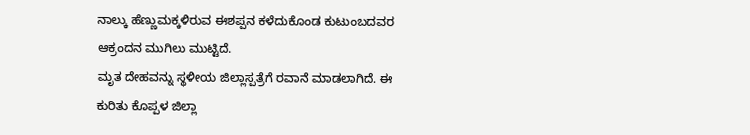ನಾಲ್ಕು ಹೆಣ್ಣುಮಕ್ಕಳಿರುವ ಈಶಪ್ಪನ ಕಳೆದುಕೊಂಡ ಕುಟುಂಬದವರ ಆಕ್ರಂದನ ಮುಗಿಲು ಮುಟ್ಟಿದೆ.
ಮೃತ ದೇಹವನ್ನು ಸ್ಥಳೀಯ ಜಿಲ್ಲಾಸ್ಪತ್ರೆಗೆ ರವಾನೆ ಮಾಡಲಾಗಿದೆ. ಈ ಕುರಿತು ಕೊಪ್ಪಳ ಜಿಲ್ಲಾ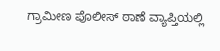ಗ್ರಾಮೀಣ ಪೊಲೀಸ್ ಠಾಣೆ ವ್ಯಾಪ್ತಿಯಲ್ಲಿ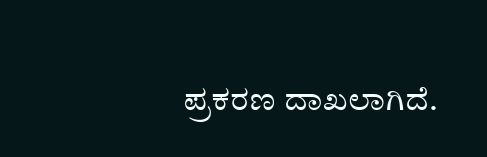ಪ್ರಕರಣ ದಾಖಲಾಗಿದೆ.